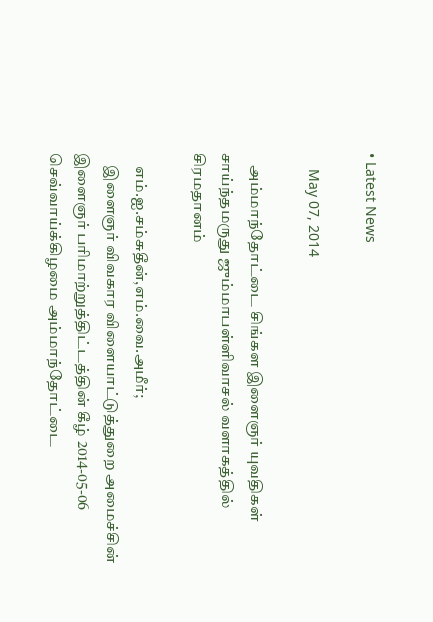• Latest News

    May 07, 2014

    அம்மாந்தோட்டை சிங்கள இளைஞர் யுவதிகள் சாய்ந்தமருது ஜும்மாபள்ளிவாசல் வளாகத்தில் சிரமதானம்

    எம்.ஐ.சம்சுதீன்,எம்.வை.அமீர்;
    இளைஞர் விவகார விளையாட்டுத்துறை அமைச்சின் இளைஞர் பரிமாற்றுத்திட்டத்தின் கீழ் 2014-05-06 செவ்வாய்க்கிழமை அம்மாந்தோட்டை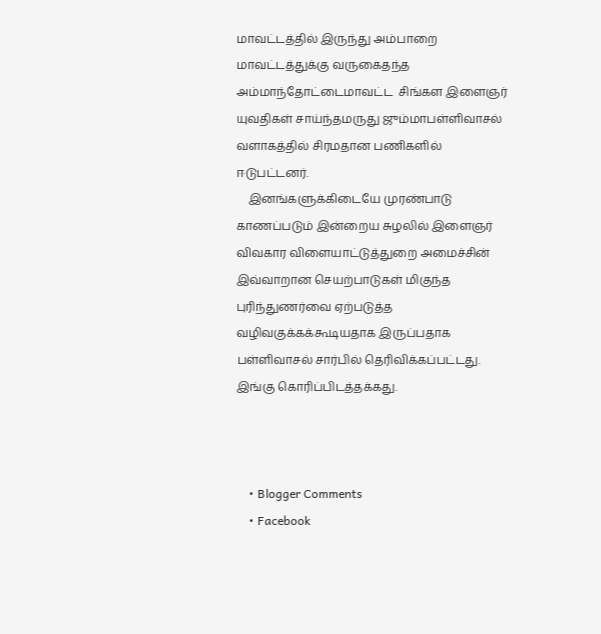மாவட்டத்தில் இருந்து அம்பாறை மாவட்டத்துக்கு வருகைதந்த அம்மாந்தோட்டைமாவட்ட  சிங்கள இளைஞர் யுவதிகள் சாய்ந்தமருது ஜும்மாபள்ளிவாசல் வளாகத்தில் சிரமதான பணிகளில் ஈடுபட்டனர்.
    இனங்களுக்கிடையே முரண்பாடு காணப்படும் இன்றைய சுழலில் இளைஞர் விவகார விளையாட்டுத்துறை அமைச்சின் இவ்வாறான செயற்பாடுகள் மிகுந்த புரிந்துணர்வை ஏற்படுத்த வழிவகுக்கக்கூடியதாக இருப்பதாக பள்ளிவாசல் சார்பில் தெரிவிக்கப்பட்டது. இங்கு கொரிப்பிடத்தக்கது.



    • Blogger Comments
    • Facebook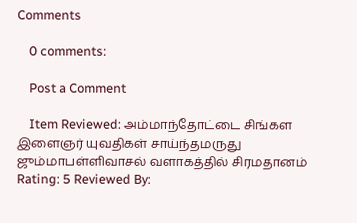Comments

    0 comments:

    Post a Comment

    Item Reviewed: அம்மாந்தோட்டை சிங்கள இளைஞர் யுவதிகள் சாய்ந்தமருது ஜும்மாபள்ளிவாசல் வளாகத்தில் சிரமதானம் Rating: 5 Reviewed By: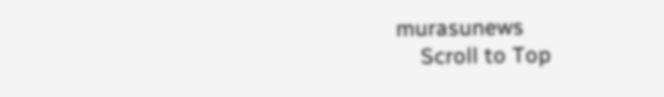murasunews
    Scroll to Top